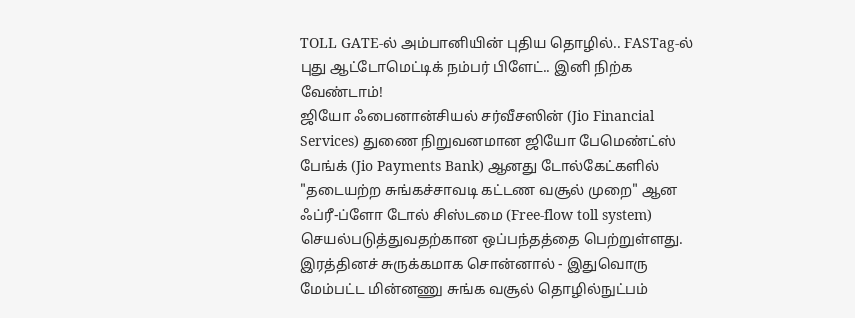TOLL GATE-ல் அம்பானியின் புதிய தொழில்.. FASTag-ல் புது ஆட்டோமெட்டிக் நம்பர் பிளேட்.. இனி நிற்க வேண்டாம்!
ஜியோ ஃபைனான்சியல் சர்வீசஸின் (Jio Financial Services) துணை நிறுவனமான ஜியோ பேமெண்ட்ஸ் பேங்க் (Jio Payments Bank) ஆனது டோல்கேட்களில் "தடையற்ற சுங்கச்சாவடி கட்டண வசூல் முறை" ஆன ஃப்ரீ-ப்ளோ டோல் சிஸ்டமை (Free-flow toll system) செயல்படுத்துவதற்கான ஒப்பந்தத்தை பெற்றுள்ளது.
இரத்தினச் சுருக்கமாக சொன்னால் - இதுவொரு மேம்பட்ட மின்னணு சுங்க வசூல் தொழில்நுட்பம்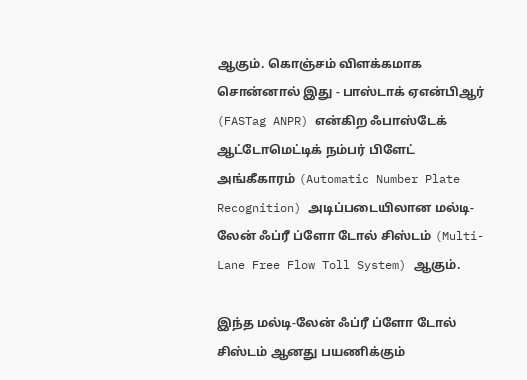ஆகும். கொஞ்சம் விளக்கமாக சொன்னால் இது - பாஸ்டாக் ஏஎன்பிஆர் (FASTag ANPR) என்கிற ஃபாஸ்டேக் ஆட்டோமெட்டிக் நம்பர் பிளேட் அங்கீகாரம் (Automatic Number Plate Recognition) அடிப்படையிலான மல்டி-லேன் ஃப்ரீ ப்ளோ டோல் சிஸ்டம் (Multi-Lane Free Flow Toll System) ஆகும்.

இந்த மல்டி-லேன் ஃப்ரீ ப்ளோ டோல் சிஸ்டம் ஆனது பயணிக்கும்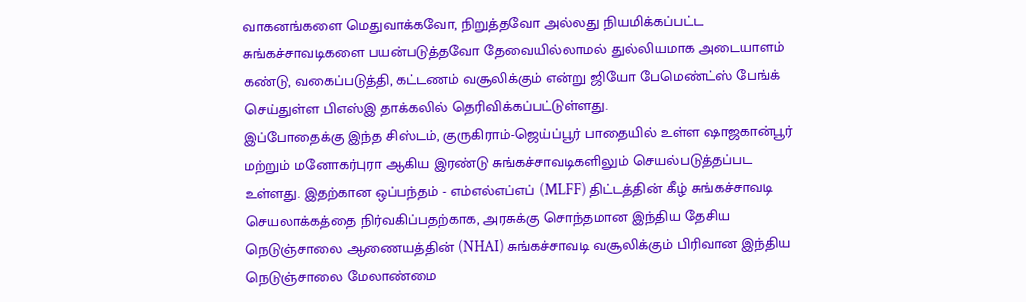வாகனங்களை மெதுவாக்கவோ, நிறுத்தவோ அல்லது நியமிக்கப்பட்ட சுங்கச்சாவடிகளை பயன்படுத்தவோ தேவையில்லாமல் துல்லியமாக அடையாளம் கண்டு, வகைப்படுத்தி, கட்டணம் வசூலிக்கும் என்று ஜியோ பேமெண்ட்ஸ் பேங்க் செய்துள்ள பிஎஸ்இ தாக்கலில் தெரிவிக்கப்பட்டுள்ளது.
இப்போதைக்கு இந்த சிஸ்டம், குருகிராம்-ஜெய்ப்பூர் பாதையில் உள்ள ஷாஜகான்பூர் மற்றும் மனோகர்புரா ஆகிய இரண்டு சுங்கச்சாவடிகளிலும் செயல்படுத்தப்பட உள்ளது. இதற்கான ஒப்பந்தம் - எம்எல்எப்எப் (MLFF) திட்டத்தின் கீழ் சுங்கச்சாவடி செயலாக்கத்தை நிர்வகிப்பதற்காக, அரசுக்கு சொந்தமான இந்திய தேசிய நெடுஞ்சாலை ஆணையத்தின் (NHAI) சுங்கச்சாவடி வசூலிக்கும் பிரிவான இந்திய நெடுஞ்சாலை மேலாண்மை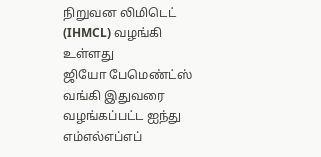நிறுவன லிமிடெட் (IHMCL) வழங்கி உள்ளது
ஜியோ பேமெண்ட்ஸ் வங்கி இதுவரை வழங்கப்பட்ட ஐந்து எம்எல்எப்எப்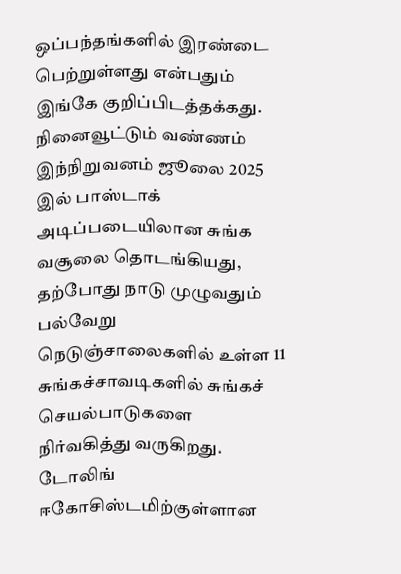ஒப்பந்தங்களில் இரண்டை பெற்றுள்ளது என்பதும் இங்கே குறிப்பிடத்தக்கது. நினைவூட்டும் வண்ணம் இந்நிறுவனம் ஜூலை 2025 இல் பாஸ்டாக் அடிப்படையிலான சுங்க வசூலை தொடங்கியது, தற்போது நாடு முழுவதும் பல்வேறு நெடுஞ்சாலைகளில் உள்ள 11 சுங்கச்சாவடிகளில் சுங்கச் செயல்பாடுகளை நிர்வகித்து வருகிறது.
டோலிங் ஈகோசிஸ்டமிற்குள்ளான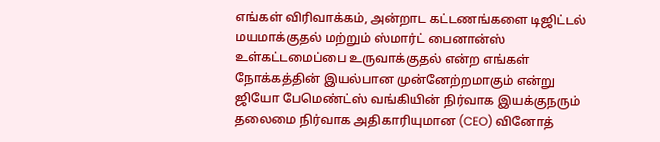எங்கள் விரிவாக்கம், அன்றாட கட்டணங்களை டிஜிட்டல் மயமாக்குதல் மற்றும் ஸ்மார்ட் பைனான்ஸ் உள்கட்டமைப்பை உருவாக்குதல் என்ற எங்கள் நோக்கத்தின் இயல்பான முன்னேற்றமாகும் என்று ஜியோ பேமெண்ட்ஸ் வங்கியின் நிர்வாக இயக்குநரும் தலைமை நிர்வாக அதிகாரியுமான (CEO) வினோத்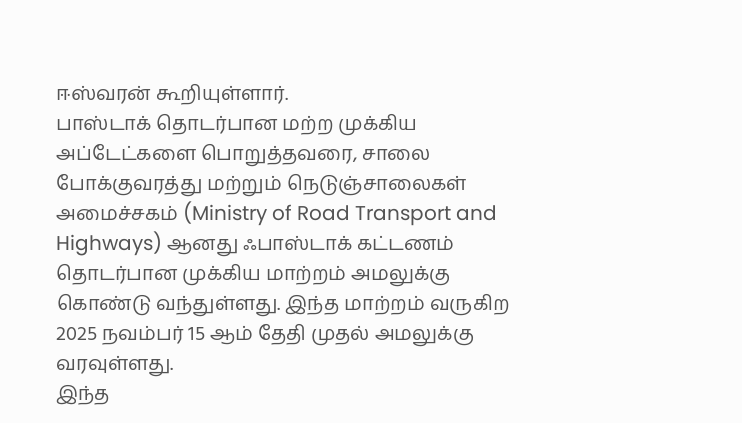ஈஸ்வரன் கூறியுள்ளார்.
பாஸ்டாக் தொடர்பான மற்ற முக்கிய அப்டேட்களை பொறுத்தவரை, சாலை போக்குவரத்து மற்றும் நெடுஞ்சாலைகள் அமைச்சகம் (Ministry of Road Transport and Highways) ஆனது ஃபாஸ்டாக் கட்டணம் தொடர்பான முக்கிய மாற்றம் அமலுக்கு கொண்டு வந்துள்ளது. இந்த மாற்றம் வருகிற 2025 நவம்பர் 15 ஆம் தேதி முதல் அமலுக்கு வரவுள்ளது.
இந்த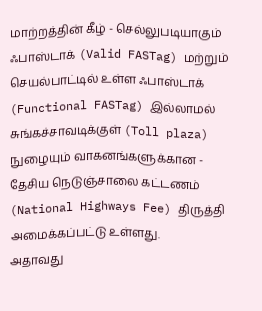மாற்றத்தின் கீழ் - செல்லுபடியாகும் ஃபாஸ்டாக் (Valid FASTag) மற்றும் செயல்பாட்டில் உள்ள ஃபாஸ்டாக் (Functional FASTag) இல்லாமல் சுங்கச்சாவடிக்குள் (Toll plaza) நுழையும் வாகனங்களுக்கான - தேசிய நெடுஞ்சாலை கட்டணம் (National Highways Fee) திருத்தி அமைக்கப்பட்டு உள்ளது.
அதாவது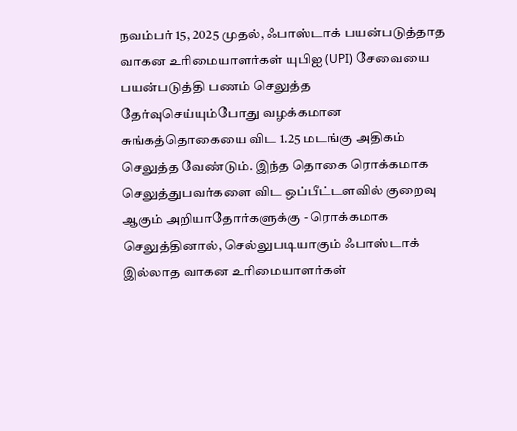நவம்பர் 15, 2025 முதல், ஃபாஸ்டாக் பயன்படுத்தாத வாகன உரிமையாளர்கள் யுபிஐ (UPI) சேவையை பயன்படுத்தி பணம் செலுத்த தேர்வுசெய்யும்போது வழக்கமான சுங்கத்தொகையை விட 1.25 மடங்கு அதிகம் செலுத்த வேண்டும். இந்த தொகை ரொக்கமாக செலுத்துபவர்களை விட ஒப்பீட்டளவில் குறைவு ஆகும் அறியாதோர்களுக்கு - ரொக்கமாக செலுத்தினால், செல்லுபடியாகும் ஃபாஸ்டாக் இல்லாத வாகன உரிமையாளர்கள்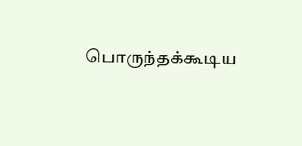பொருந்தக்கூடிய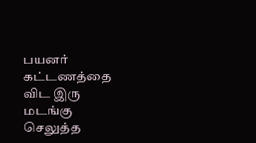பயனர் கட்டணத்தை விட இரு மடங்கு செலுத்த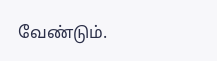வேண்டும்.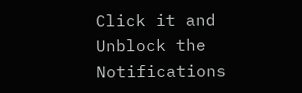Click it and Unblock the Notifications